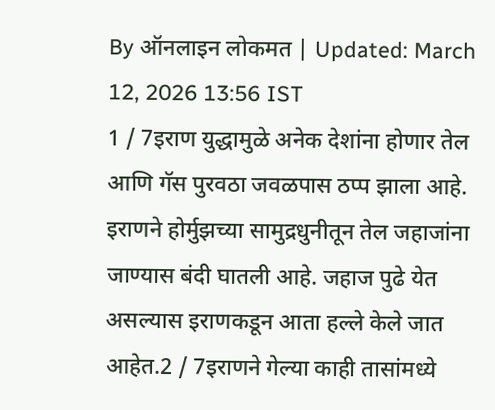By ऑनलाइन लोकमत | Updated: March 12, 2026 13:56 IST
1 / 7इराण युद्धामुळे अनेक देशांना होणार तेल आणि गॅस पुरवठा जवळपास ठप्प झाला आहे. इराणने होर्मुझच्या सामुद्रधुनीतून तेल जहाजांना जाण्यास बंदी घातली आहे. जहाज पुढे येत असल्यास इराणकडून आता हल्ले केले जात आहेत.2 / 7इराणने गेल्या काही तासांमध्ये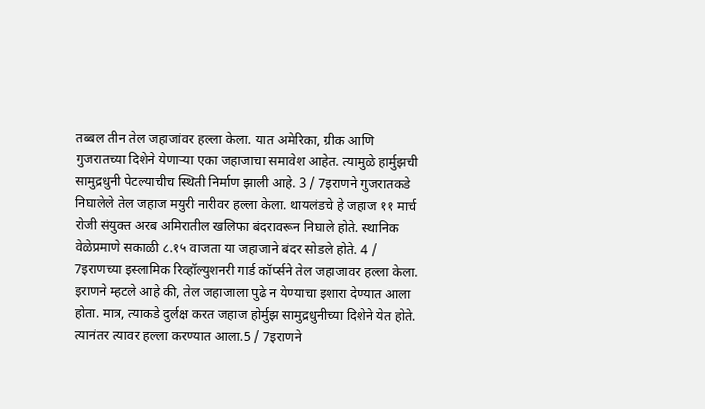तब्बल तीन तेल जहाजांवर हल्ला केला. यात अमेरिका, ग्रीक आणि गुजरातच्या दिशेने येणाऱ्या एका जहाजाचा समावेश आहेत. त्यामुळे हार्मुझची सामुद्रधुनी पेटल्याचीच स्थिती निर्माण झाली आहे. 3 / 7इराणने गुजरातकडे निघालेले तेल जहाज मयुरी नारीवर हल्ला केला. थायलंडचे हे जहाज ११ मार्च रोजी संयुक्त अरब अमिरातील खलिफा बंदरावरून निघाले होते. स्थानिक वेळेप्रमाणे सकाळी ८.१५ वाजता या जहाजाने बंदर सोडले होते. 4 / 7इराणच्या इस्लामिक रिव्हॉल्युशनरी गार्ड कॉर्प्सने तेल जहाजावर हल्ला केला. इराणने म्हटले आहे की, तेल जहाजाला पुढे न येण्याचा इशारा देण्यात आला होता. मात्र, त्याकडे दुर्लक्ष करत जहाज होर्मुझ सामुद्रधुनीच्या दिशेने येत होते. त्यानंतर त्यावर हल्ला करण्यात आला.5 / 7इराणने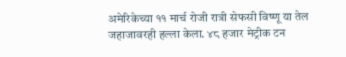अमेरिकेच्या ११ मार्च रोजी रात्री सेफसी विष्णू या तेल जहाजावरही हल्ला केला. ४८ हजार मेट्रीक टन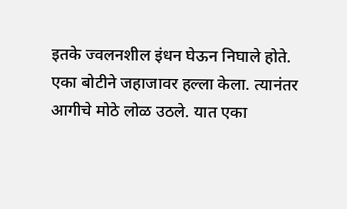इतके ज्वलनशील इंधन घेऊन निघाले होते. एका बोटीने जहाजावर हल्ला केला. त्यानंतर आगीचे मोठे लोळ उठले. यात एका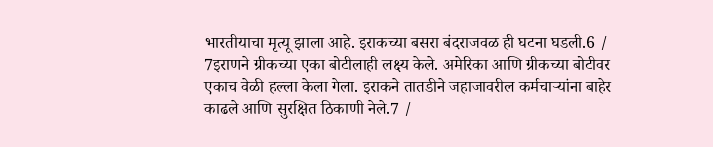भारतीयाचा मृत्यू झाला आहे. इराकच्या बसरा बंदराजवळ ही घटना घडली.6 / 7इराणने ग्रीकच्या एका बोटीलाही लक्ष्य केले. अमेरिका आणि ग्रीकच्या बोटीवर एकाच वेळी हल्ला केला गेला. इराकने तातडीने जहाजावरील कर्मचाऱ्यांना बाहेर काढले आणि सुरक्षित ठिकाणी नेले.7 /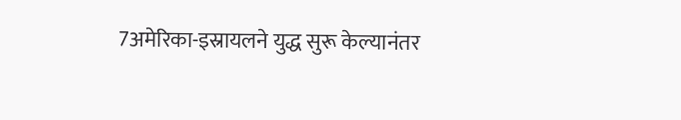7अमेरिका-इस्रायलने युद्ध सुरू केल्यानंतर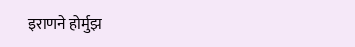इराणने होर्मुझ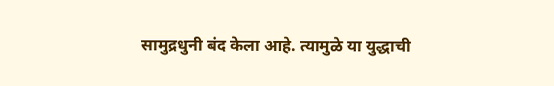सामुद्रधुनी बंद केला आहे. त्यामुळे या युद्धाची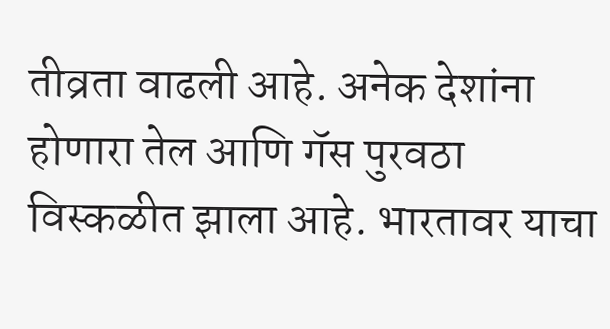तीव्रता वाढली आहे. अनेक देशांना होणारा तेल आणि गॅस पुरवठा विस्कळीत झाला आहे. भारतावर याचा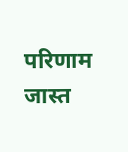परिणाम जास्त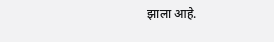झाला आहे.